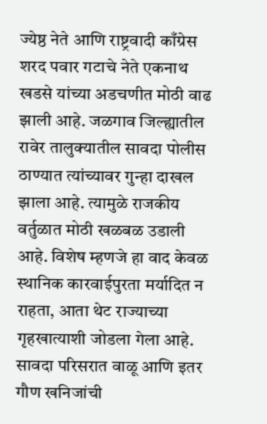ज्येष्ठ नेते आणि राष्ट्रवादी काँग्रेस शरद पवार गटाचे नेते एकनाथ खडसे यांच्या अडचणीत मोठी वाढ झाली आहे. जळगाव जिल्ह्यातील रावेर तालुक्यातील सावदा पोलीस ठाण्यात त्यांच्यावर गुन्हा दाखल झाला आहे. त्यामुळे राजकीय वर्तुळात मोठी खळबळ उडाली आहे. विशेष म्हणजे हा वाद केवळ स्थानिक कारवाईपुरता मर्यादित न राहता, आता थेट राज्याच्या गृहखात्याशी जोडला गेला आहे.
सावदा परिसरात वाळू आणि इतर गौण खनिजांची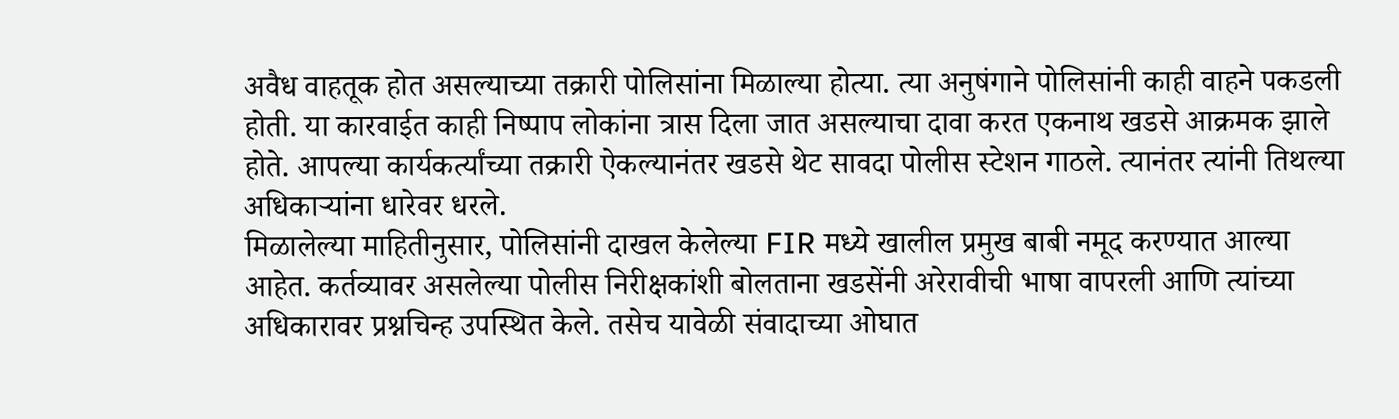अवैध वाहतूक होत असल्याच्या तक्रारी पोलिसांना मिळाल्या होत्या. त्या अनुषंगाने पोलिसांनी काही वाहने पकडली होती. या कारवाईत काही निष्पाप लोकांना त्रास दिला जात असल्याचा दावा करत एकनाथ खडसे आक्रमक झाले होते. आपल्या कार्यकर्त्यांच्या तक्रारी ऐकल्यानंतर खडसे थेट सावदा पोलीस स्टेशन गाठले. त्यानंतर त्यांनी तिथल्या अधिकाऱ्यांना धारेवर धरले.
मिळालेल्या माहितीनुसार, पोलिसांनी दाखल केलेल्या FIR मध्ये खालील प्रमुख बाबी नमूद करण्यात आल्या आहेत. कर्तव्यावर असलेल्या पोलीस निरीक्षकांशी बोलताना खडसेंनी अरेरावीची भाषा वापरली आणि त्यांच्या अधिकारावर प्रश्नचिन्ह उपस्थित केले. तसेच यावेळी संवादाच्या ओघात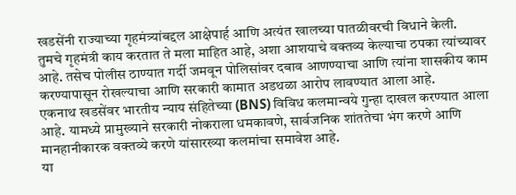खडसेंनी राज्याच्या गृहमंत्र्यांबद्दल आक्षेपार्ह आणि अत्यंत खालच्या पातळीवरची विधाने केली.
तुमचे गृहमंत्री काय करतात ते मला माहित आहे, अशा आशयाचे वक्तव्य केल्याचा ठपका त्यांच्यावर आहे. तसेच पोलीस ठाण्यात गर्दी जमवून पोलिसांवर दबाव आणण्याचा आणि त्यांना शासकीय काम करण्यापासून रोखल्याचा आणि सरकारी कामात अडथळा आरोप लावण्यात आला आहे.
एकनाथ खडसेंवर भारतीय न्याय संहितेच्या (BNS) विविध कलमान्वये गुन्हा दाखल करण्यात आला आहे. यामध्ये प्रामुख्याने सरकारी नोकराला धमकावणे, सार्वजनिक शांततेचा भंग करणे आणि मानहानीकारक वक्तव्ये करणे यांसारख्या कलमांचा समावेश आहे.
या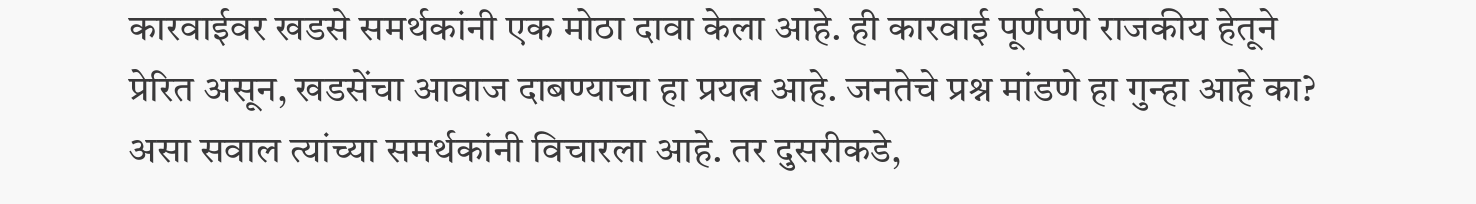कारवाईवर खडसे समर्थकांनी एक मोठा दावा केला आहे. ही कारवाई पूर्णपणे राजकीय हेतूने प्रेरित असून, खडसेंचा आवाज दाबण्याचा हा प्रयत्न आहे. जनतेचे प्रश्न मांडणे हा गुन्हा आहे का? असा सवाल त्यांच्या समर्थकांनी विचारला आहे. तर दुसरीकडे,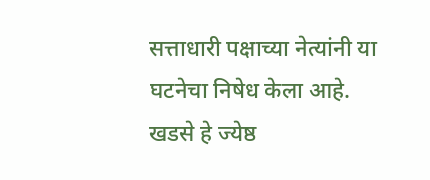सत्ताधारी पक्षाच्या नेत्यांनी या घटनेचा निषेध केला आहे. खडसे हे ज्येष्ठ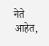नेते आहेत,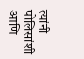त्यांनी पोलिसांशी आणि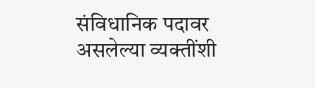संविधानिक पदावर असलेल्या व्यक्तींशी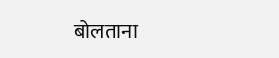बोलताना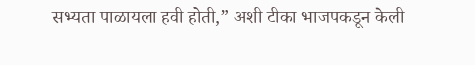सभ्यता पाळायला हवी होती,” अशी टीका भाजपकडून केली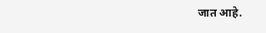जात आहे.